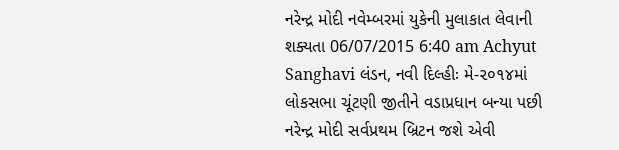નરેન્દ્ર મોદી નવેમ્બરમાં યુકેની મુલાકાત લેવાની શક્યતા 06/07/2015 6:40 am Achyut Sanghavi લંડન, નવી દિલ્હીઃ મે-૨૦૧૪માં લોકસભા ચૂંટણી જીતીને વડાપ્રધાન બન્યા પછી નરેન્દ્ર મોદી સર્વપ્રથમ બ્રિટન જશે એવી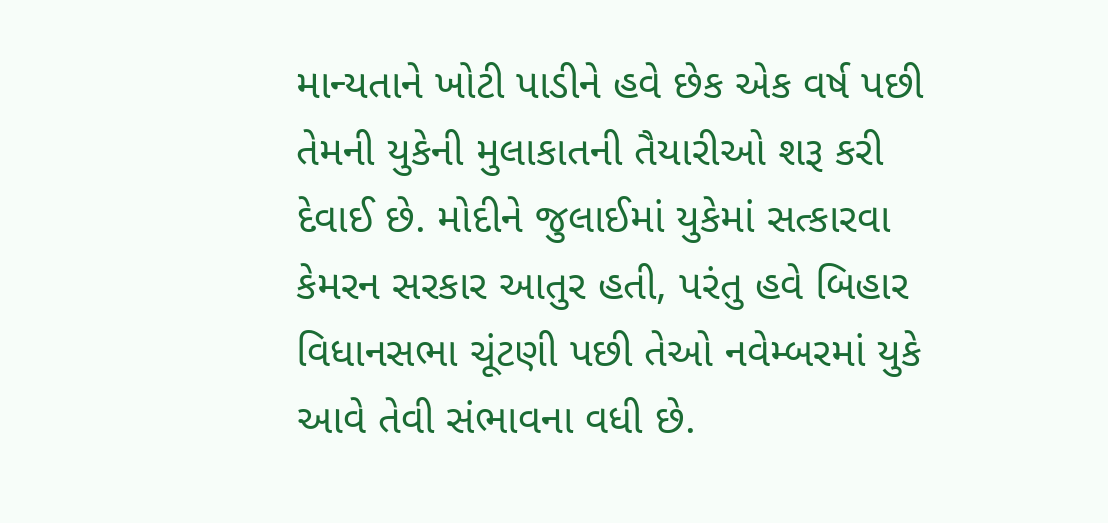માન્યતાને ખોટી પાડીને હવે છેક એક વર્ષ પછી તેમની યુકેની મુલાકાતની તૈયારીઓ શરૂ કરી દેવાઈ છે. મોદીને જુલાઈમાં યુકેમાં સત્કારવા કેમરન સરકાર આતુર હતી, પરંતુ હવે બિહાર વિધાનસભા ચૂંટણી પછી તેઓ નવેમ્બરમાં યુકે આવે તેવી સંભાવના વધી છે.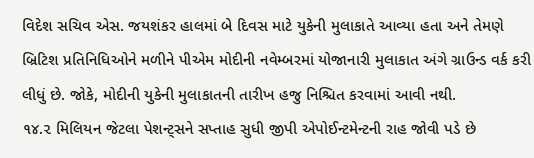વિદેશ સચિવ એસ. જયશંકર હાલમાં બે દિવસ માટે યુકેની મુલાકાતે આવ્યા હતા અને તેમણે બ્રિટિશ પ્રતિનિધિઓને મળીને પીએમ મોદીની નવેમ્બરમાં યોજાનારી મુલાકાત અંગે ગ્રાઉન્ડ વર્ક કરી લીધું છે. જોકે, મોદીની યુકેની મુલાકાતની તારીખ હજુ નિશ્ચિત કરવામાં આવી નથી.
૧૪.૨ મિલિયન જેટલા પેશન્ટ્સને સપ્તાહ સુધી જીપી એપોઈન્ટમેન્ટની રાહ જોવી પડે છે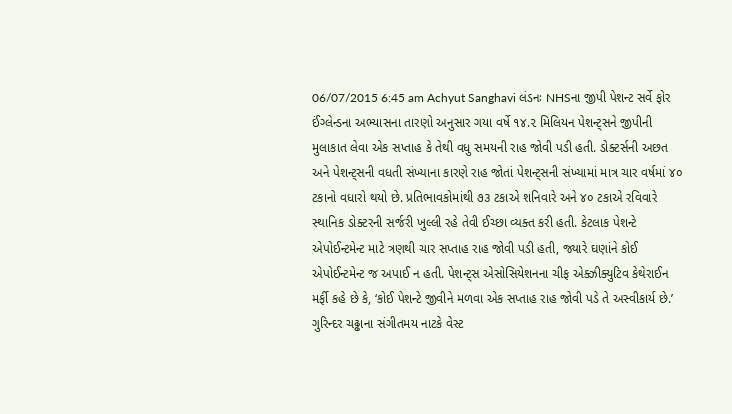06/07/2015 6:45 am Achyut Sanghavi લંડનઃ NHSના જીપી પેશન્ટ સર્વે ફોર ઈંગ્લેન્ડના અભ્યાસના તારણો અનુસાર ગયા વર્ષે ૧૪.૨ મિલિયન પેશન્ટ્સને જીપીની મુલાકાત લેવા એક સપ્તાહ કે તેથી વધુ સમયની રાહ જોવી પડી હતી. ડોક્ટર્સની અછત અને પેશન્ટ્સની વધતી સંખ્યાના કારણે રાહ જોતાં પેશન્ટ્સની સંખ્યામાં માત્ર ચાર વર્ષમાં ૪૦ ટકાનો વધારો થયો છે. પ્રતિભાવકોમાંથી ૭૩ ટકાએ શનિવારે અને ૪૦ ટકાએ રવિવારે સ્થાનિક ડોક્ટરની સર્જરી ખુલ્લી રહે તેવી ઈચ્છા વ્યક્ત કરી હતી. કેટલાક પેશન્ટે એપોઈન્ટમેન્ટ માટે ત્રણથી ચાર સપ્તાહ રાહ જોવી પડી હતી, જ્યારે ઘણાંને કોઈ એપોઈન્ટમેન્ટ જ અપાઈ ન હતી. પેશન્ટ્સ એસોસિયેશનના ચીફ એક્ઝીક્યુટિવ કેથેરાઈન મર્ફી કહે છે કે, ‘કોઈ પેશન્ટે જીવીને મળવા એક સપ્તાહ રાહ જોવી પડે તે અસ્વીકાર્ય છે.’
ગુરિન્દર ચઢ્ઢાના સંગીતમય નાટકે વેસ્ટ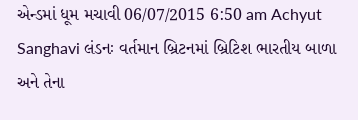એન્ડમાં ધૂમ મચાવી 06/07/2015 6:50 am Achyut Sanghavi લંડનઃ વર્તમાન બ્રિટનમાં બ્રિટિશ ભારતીય બાળા અને તેના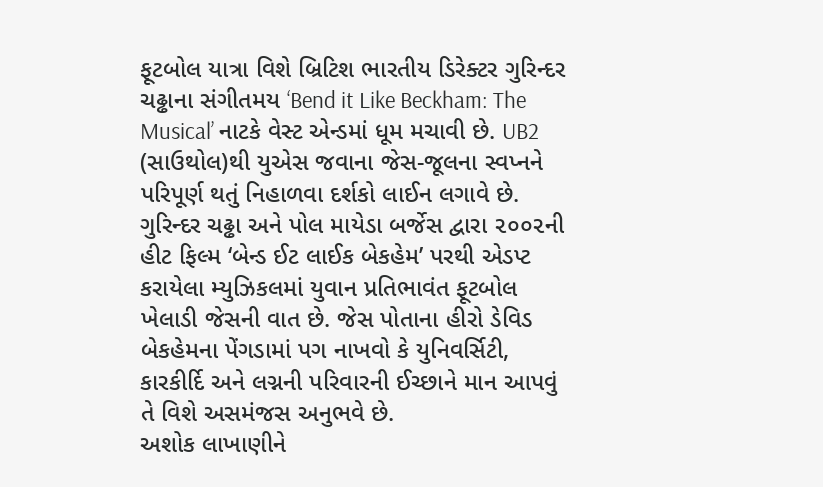ફૂટબોલ યાત્રા વિશે બ્રિટિશ ભારતીય ડિરેક્ટર ગુરિન્દર ચઢ્ઢાના સંગીતમય ‘Bend it Like Beckham: The Musical’ નાટકે વેસ્ટ એન્ડમાં ધૂમ મચાવી છે. UB2 (સાઉથોલ)થી યુએસ જવાના જેસ-જૂલના સ્વપ્નને પરિપૂર્ણ થતું નિહાળવા દર્શકો લાઈન લગાવે છે. ગુરિન્દર ચઢ્ઢા અને પોલ માયેડા બર્જેસ દ્વારા ૨૦૦૨ની હીટ ફિલ્મ ‘બેન્ડ ઈટ લાઈક બેકહેમ’ પરથી એડપ્ટ કરાયેલા મ્યુઝિકલમાં યુવાન પ્રતિભાવંત ફૂટબોલ ખેલાડી જેસની વાત છે. જેસ પોતાના હીરો ડેવિડ બેકહેમના પેંગડામાં પગ નાખવો કે યુનિવર્સિટી, કારકીર્દિ અને લગ્નની પરિવારની ઈચ્છાને માન આપવું તે વિશે અસમંજસ અનુભવે છે.
અશોક લાખાણીને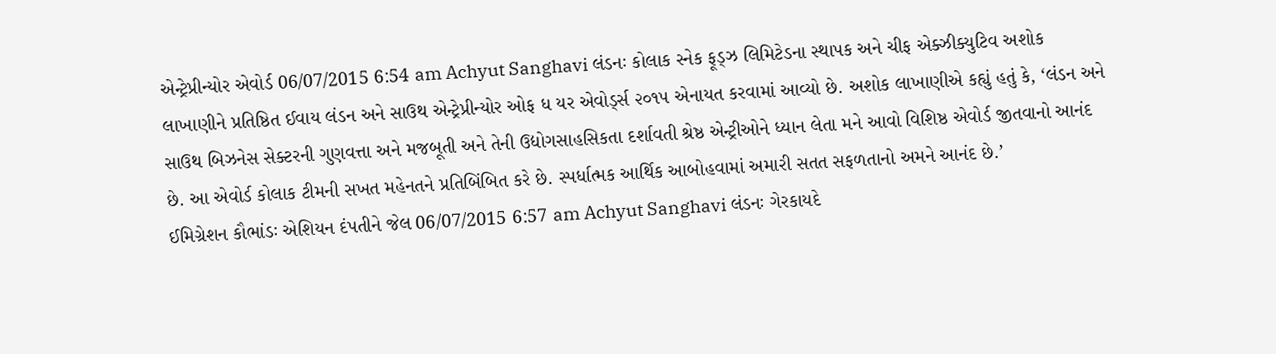એન્ટ્રેપ્રીન્યોર એવોર્ડ 06/07/2015 6:54 am Achyut Sanghavi લંડનઃ કોલાક સ્નેક ફૂડ્ઝ લિમિટેડના સ્થાપક અને ચીફ એક્ઝીક્યુટિવ અશોક લાખાણીને પ્રતિષ્ઠિત ઈવાય લંડન અને સાઉથ એન્ટ્રેપ્રીન્યોર ઓફ ધ યર એવોર્ડ્સ ૨૦૧૫ એનાયત કરવામાં આવ્યો છે. અશોક લાખાણીએ કહ્યું હતું કે, ‘લંડન અને સાઉથ બિઝનેસ સેક્ટરની ગુણવત્તા અને મજબૂતી અને તેની ઉદ્યોગસાહસિકતા દર્શાવતી શ્રેષ્ઠ એન્ટ્રીઓને ધ્યાન લેતા મને આવો વિશિષ્ઠ એવોર્ડ જીતવાનો આનંદ છે. આ એવોર્ડ કોલાક ટીમની સખત મહેનતને પ્રતિબિંબિત કરે છે. સ્પર્ધાત્મક આર્થિક આબોહવામાં અમારી સતત સફળતાનો અમને આનંદ છે.’
ઈમિગ્રેશન કૌભાંડઃ એશિયન દંપતીને જેલ 06/07/2015 6:57 am Achyut Sanghavi લંડનઃ ગેરકાયદે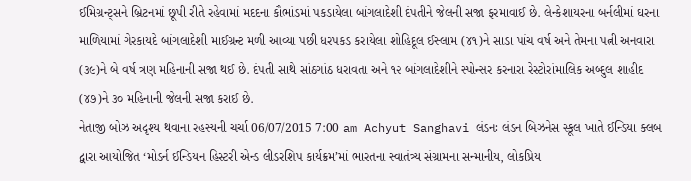ઈમિગ્રન્ટ્સને બ્રિટનમાં છૂપી રીતે રહેવામાં મદદના કૌભાંડમાં પકડાયેલા બાંગલાદેશી દંપતીને જેલની સજા ફરમાવાઈ છે. લેન્કેશાયરના બર્નલીમાં ઘરના માળિયામાં ગેરકાયદે બાંગલાદેશી માઈગ્રન્ટ મળી આવ્યા પછી ધરપકડ કરાયેલા શોહિદૂલ ઈસ્લામ (૪૧)ને સાડા પાંચ વર્ષ અને તેમના પત્ની અનવારા (૩૯)ને બે વર્ષ ત્રણ મહિનાની સજા થઈ છે. દંપતી સાથે સાંઠગાંઠ ધરાવતા અને ૧૨ બાંગલાદેશીને સ્પોન્સર કરનારા રેસ્ટોરાંમાલિક અબ્દુલ શાહીદ (૪૭)ને ૩૦ મહિનાની જેલની સજા કરાઈ છે.
નેતાજી બોઝ અદૃશ્ય થવાના રહસ્યની ચર્ચા 06/07/2015 7:00 am Achyut Sanghavi લંડનઃ લંડન બિઝનેસ સ્કૂલ ખાતે ઈન્ડિયા ક્લબ દ્વારા આયોજિત ‘મોડર્ન ઈન્ડિયન હિસ્ટરી એન્ડ લીડરશિપ કાર્યક્રમ’માં ભારતના સ્વાતંત્ર્ય સંગ્રામના સન્માનીય, લોકપ્રિય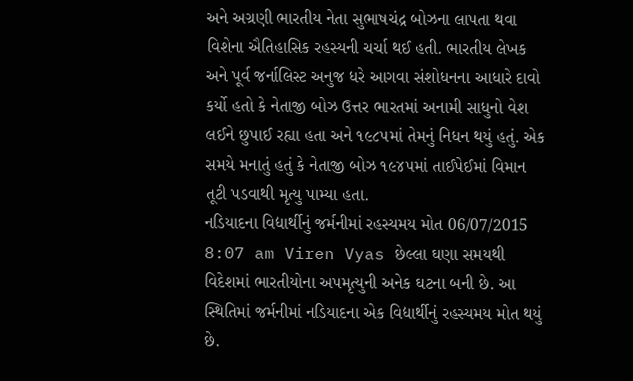અને અગ્રણી ભારતીય નેતા સુભાષચંદ્ર બોઝના લાપતા થવા વિશેના ઐતિહાસિક રહસ્યની ચર્ચા થઈ હતી. ભારતીય લેખક અને પૂર્વ જર્નાલિસ્ટ અનુજ ધરે આગવા સંશોધનના આધારે દાવો કર્યો હતો કે નેતાજી બોઝ ઉત્તર ભારતમાં અનામી સાધુનો વેશ લઈને છુપાઈ રહ્યા હતા અને ૧૯૮૫માં તેમનું નિધન થયું હતું. એક સમયે મનાતું હતું કે નેતાજી બોઝ ૧૯૪૫માં તાઈપેઈમાં વિમાન તૂટી પડવાથી મૃત્યુ પામ્યા હતા.
નડિયાદના વિદ્યાર્થીનું જર્મનીમાં રહસ્યમય મોત 06/07/2015 8:07 am Viren Vyas છેલ્લા ઘણા સમયથી વિદેશમાં ભારતીયોના અપમૃત્યુની અનેક ઘટના બની છે. આ સ્થિતિમાં જર્મનીમાં નડિયાદના એક વિદ્યાર્થીનું રહસ્યમય મોત થયું છે.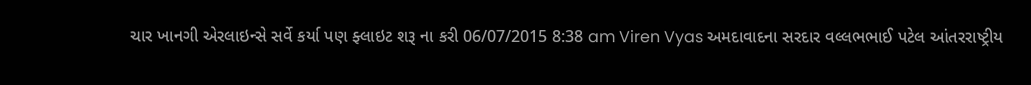ચાર ખાનગી એરલાઇન્સે સર્વે કર્યા પણ ફ્લાઇટ શરૂ ના કરી 06/07/2015 8:38 am Viren Vyas અમદાવાદના સરદાર વલ્લભભાઈ પટેલ આંતરરાષ્ટ્રીય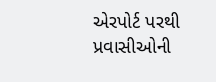એરપોર્ટ પરથી પ્રવાસીઓની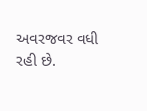અવરજવર વધી રહી છે.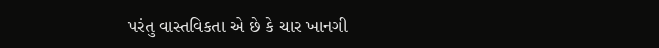પરંતુ વાસ્તવિકતા એ છે કે ચાર ખાનગી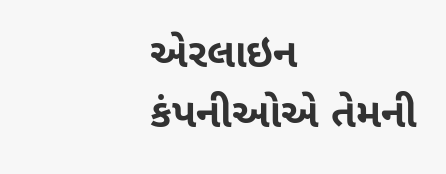એરલાઇન કંપનીઓએ તેમની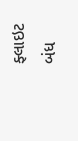ફ્લાઇટ બંધ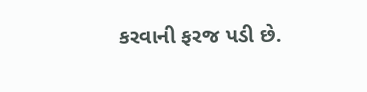કરવાની ફરજ પડી છે.